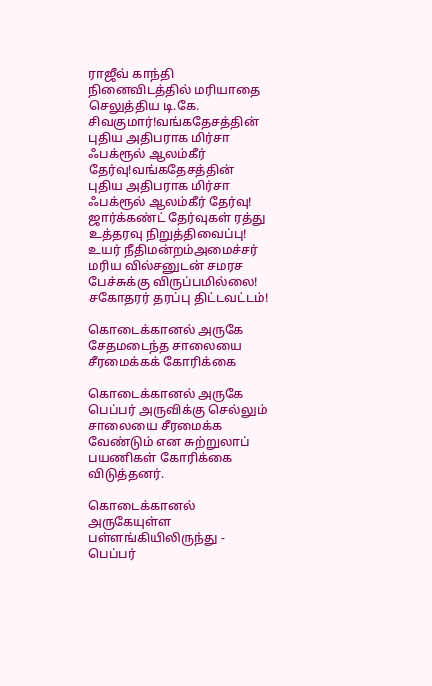ராஜீவ் காந்தி நினைவிடத்தில் மரியாதை செலுத்திய டி.கே. சிவகுமார்!வங்கதேசத்தின் புதிய அதிபராக மிர்சா ஃபக்ரூல் ஆலம்கீர் தேர்வு!வங்கதேசத்தின் புதிய அதிபராக மிர்சா ஃபக்ரூல் ஆலம்கீர் தேர்வு! ஜார்க்கண்ட் தேர்வுகள் ரத்து உத்தரவு நிறுத்திவைப்பு! உயர் நீதிமன்றம்அமைச்சர் மரிய வில்சனுடன் சமரச பேச்சுக்கு விருப்பமில்லை! சகோதரர் தரப்பு திட்டவட்டம்!

கொடைக்கானல் அருகே சேதமடைந்த சாலையை சீரமைக்கக் கோரிக்கை

கொடைக்கானல் அருகே பெப்பர் அருவிக்கு செல்லும் சாலையை சீரமைக்க வேண்டும் என சுற்றுலாப் பயணிகள் கோரிக்கை விடுத்தனர்.

கொடைக்கானல் அருகேயுள்ள பள்ளங்கியிலிருந்து - பெப்பர்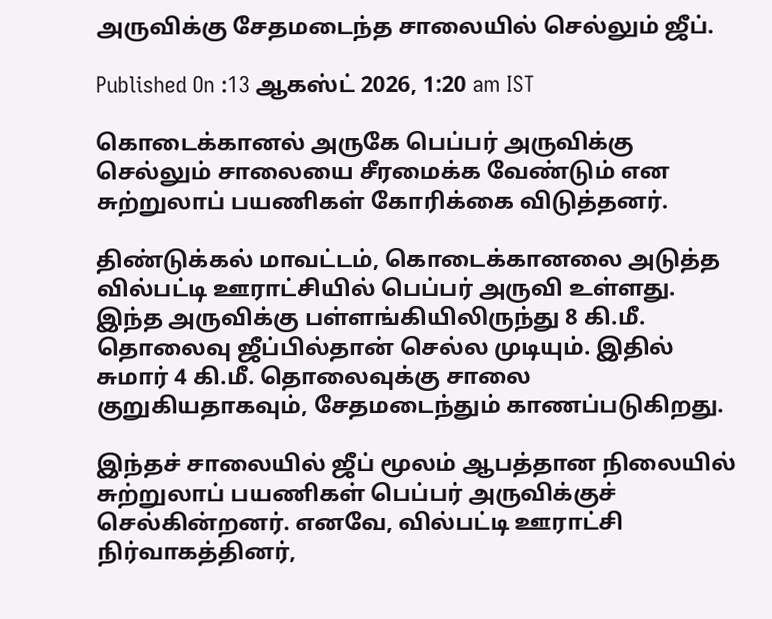அருவிக்கு சேதமடைந்த சாலையில் செல்லும் ஜீப்.

Published On :13 ஆகஸ்ட் 2026, 1:20 am IST

கொடைக்கானல் அருகே பெப்பர் அருவிக்கு செல்லும் சாலையை சீரமைக்க வேண்டும் என சுற்றுலாப் பயணிகள் கோரிக்கை விடுத்தனர்.

திண்டுக்கல் மாவட்டம், கொடைக்கானலை அடுத்த வில்பட்டி ஊராட்சியில் பெப்பர் அருவி உள்ளது. இந்த அருவிக்கு பள்ளங்கியிலிருந்து 8 கி.மீ. தொலைவு ஜீப்பில்தான் செல்ல முடியும். இதில் சுமார் 4 கி.மீ. தொலைவுக்கு சாலை குறுகியதாகவும், சேதமடைந்தும் காணப்படுகிறது.

இந்தச் சாலையில் ஜீப் மூலம் ஆபத்தான நிலையில் சுற்றுலாப் பயணிகள் பெப்பர் அருவிக்குச் செல்கின்றனர். எனவே, வில்பட்டி ஊராட்சி நிர்வாகத்தினர்,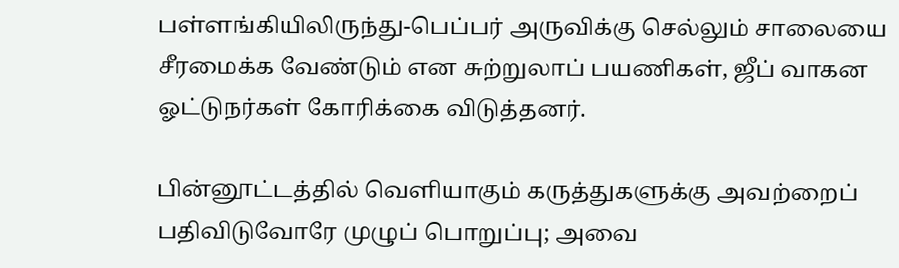பள்ளங்கியிலிருந்து-பெப்பர் அருவிக்கு செல்லும் சாலையை சீரமைக்க வேண்டும் என சுற்றுலாப் பயணிகள், ஜீப் வாகன ஓட்டுநர்கள் கோரிக்கை விடுத்தனர்.

பின்னூட்டத்தில் வெளியாகும் கருத்துகளுக்கு அவற்றைப் பதிவிடுவோரே முழுப் பொறுப்பு; அவை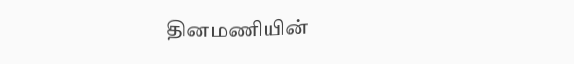தினமணியின்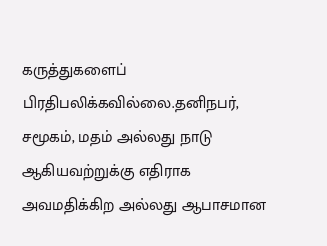கருத்துகளைப் பிரதிபலிக்கவில்லை.தனிநபர், சமூகம், மதம் அல்லது நாடு ஆகியவற்றுக்கு எதிராக அவமதிக்கிற அல்லது ஆபாசமான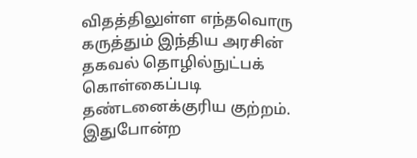விதத்திலுள்ள எந்தவொரு கருத்தும் இந்திய அரசின் தகவல் தொழில்நுட்பக் கொள்கைப்படி தண்டனைக்குரிய குற்றம். இதுபோன்ற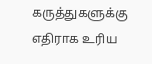கருத்துகளுக்கு எதிராக உரிய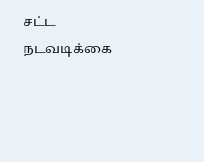சட்ட நடவடிக்கை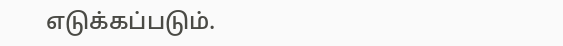எடுக்கப்படும்.